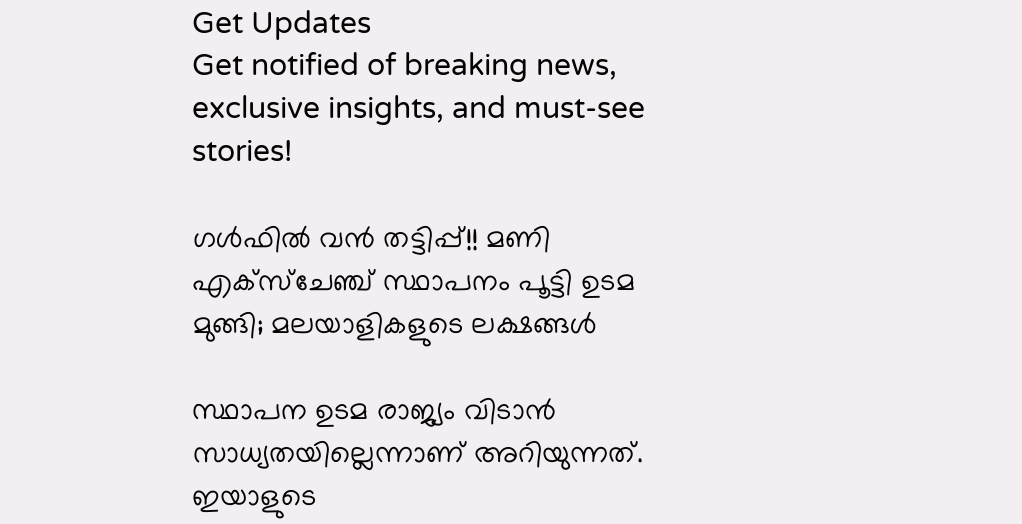Get Updates
Get notified of breaking news, exclusive insights, and must-see stories!

ഗള്‍ഫില്‍ വന്‍ തട്ടിപ്പ്!! മണി എക്‌സ്‌ചേഞ്ച് സ്ഥാപനം പൂട്ടി ഉടമ മുങ്ങി; മലയാളികളുടെ ലക്ഷങ്ങള്‍

സ്ഥാപന ഉടമ രാജ്യം വിടാന്‍ സാധ്യതയില്ലെന്നാണ് അറിയുന്നത്. ഇയാളുടെ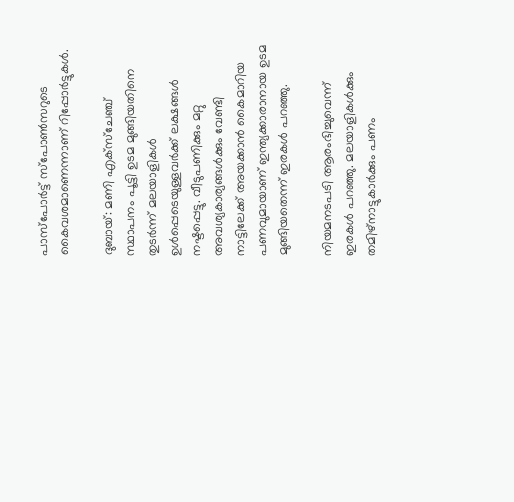പാസ്‌പോര്‍ട്ട് സ്‌പോണ്‍സറുടെ കൈവശമാണെന്നാണ് റിപ്പോര്‍ട്ടുകള്‍.

ദുബായ്: മണി എക്‌സ്‌ചേഞ്ച് സ്ഥാപനം പൂട്ടി ഉടമ മുങ്ങിയതിനെ തുടര്‍ന്ന് മലയാളികള്‍ ഉള്‍പ്പെടെയുള്ളവര്‍ക്ക് ലക്ഷങ്ങള്‍ നഷ്ടപ്പെട്ടു. വീടുപണിക്കും മറ്റു അവശ്യകാര്യങ്ങള്‍ക്കും വേണ്ടി നാട്ടിലേക്ക് അയക്കാന്‍ കൈമാറിയ പണവുമായാണ് ഇന്ത്യക്കാരാനായ ഉടമ മുങ്ങിയതെന്ന് ഇരകള്‍ പറഞ്ഞു.

നിയമനടപടി ആരംഭിച്ചുവെന്ന് ഇരകള്‍ പറഞ്ഞു. മലയാളികള്‍ക്കും തമിഴ്‌നാട്ടുകാര്‍ക്കും പണം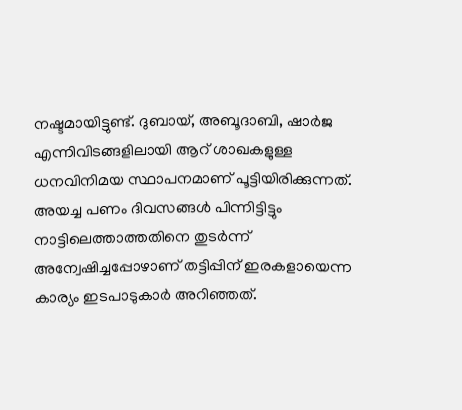നഷ്ടമായിട്ടുണ്ട്. ദുബായ്, അബൂദാബി, ഷാര്‍ജ എന്നിവിടങ്ങളിലായി ആറ് ശാഖകളുള്ള ധനവിനിമയ സ്ഥാപനമാണ് പൂട്ടിയിരിക്കുന്നത്. അയച്ച പണം ദിവസങ്ങള്‍ പിന്നിട്ടിട്ടും നാട്ടിലെത്താത്തതിനെ തുടര്‍ന്ന് അന്വേഷിച്ചപ്പോഴാണ് തട്ടിപ്പിന് ഇരകളായെന്ന കാര്യം ഇടപാടുകാര്‍ അറിഞ്ഞത്.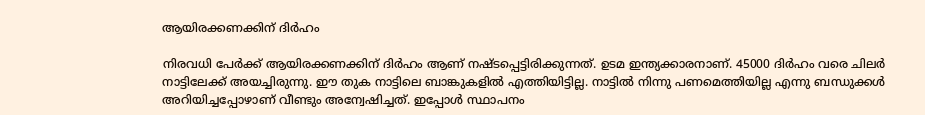ആയിരക്കണക്കിന് ദിര്‍ഹം

നിരവധി പേര്‍ക്ക് ആയിരക്കണക്കിന് ദിര്‍ഹം ആണ് നഷ്ടപ്പെട്ടിരിക്കുന്നത്. ഉടമ ഇന്ത്യക്കാരനാണ്. 45000 ദിര്‍ഹം വരെ ചിലര്‍ നാട്ടിലേക്ക് അയച്ചിരുന്നു. ഈ തുക നാട്ടിലെ ബാങ്കുകളില്‍ എത്തിയിട്ടില്ല. നാട്ടില്‍ നിന്നു പണമെത്തിയില്ല എന്നു ബന്ധുക്കള്‍ അറിയിച്ചപ്പോഴാണ് വീണ്ടും അന്വേഷിച്ചത്. ഇപ്പോള്‍ സ്ഥാപനം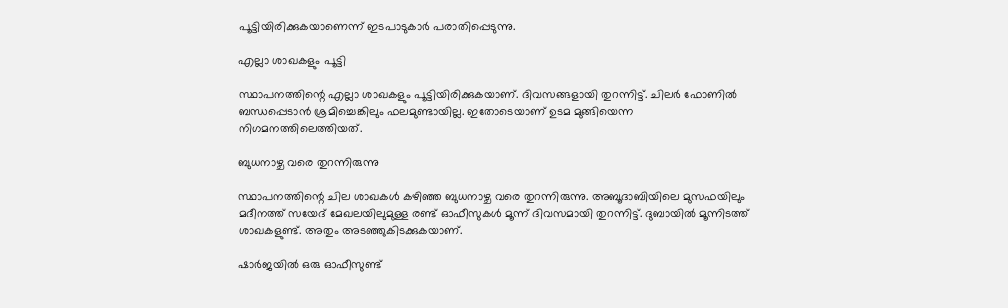പൂട്ടിയിരിക്കുകയാണെന്ന് ഇടപാടുകാര്‍ പരാതിപ്പെടുന്നു.

എല്ലാ ശാഖകളും പൂട്ടി

സ്ഥാപനത്തിന്റെ എല്ലാ ശാഖകളും പൂട്ടിയിരിക്കുകയാണ്. ദിവസങ്ങളായി തുറന്നിട്ട്. ചിലര്‍ ഫോണില്‍ ബന്ധപ്പെടാന്‍ ശ്രമിച്ചെങ്കിലും ഫലമുണ്ടായില്ല. ഇതോടെയാണ് ഉടമ മുങ്ങിയെന്ന നിഗമനത്തിലെത്തിയത്.

ബുധനാഴ്ച വരെ തുറന്നിരുന്നു

സ്ഥാപനത്തിന്റെ ചില ശാഖകള്‍ കഴിഞ്ഞ ബുധനാഴ്ച വരെ തുറന്നിരുന്നു. അബൂദാബിയിലെ മുസഫയിലും മദീനത്ത് സയേദ് മേഖലയിലുമുള്ള രണ്ട് ഓഫീസുകള്‍ മൂന്ന് ദിവസമായി തുറന്നിട്ട്. ദുബായില്‍ മൂന്നിടത്ത് ശാഖകളുണ്ട്. അതും അടഞ്ഞുകിടക്കുകയാണ്.

ഷാര്‍ജയില്‍ ഒരു ഓഫീസുണ്ട്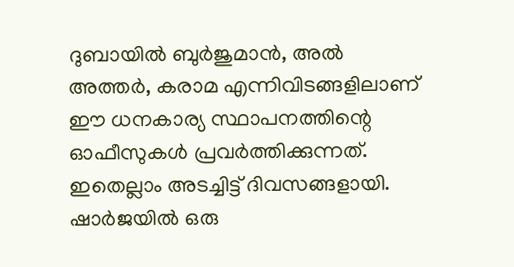ദുബായില്‍ ബുര്‍ജുമാന്‍, അല്‍ അത്തര്‍, കരാമ എന്നിവിടങ്ങളിലാണ് ഈ ധനകാര്യ സ്ഥാപനത്തിന്റെ ഓഫീസുകള്‍ പ്രവര്‍ത്തിക്കുന്നത്. ഇതെല്ലാം അടച്ചിട്ട് ദിവസങ്ങളായി. ഷാര്‍ജയില്‍ ഒരു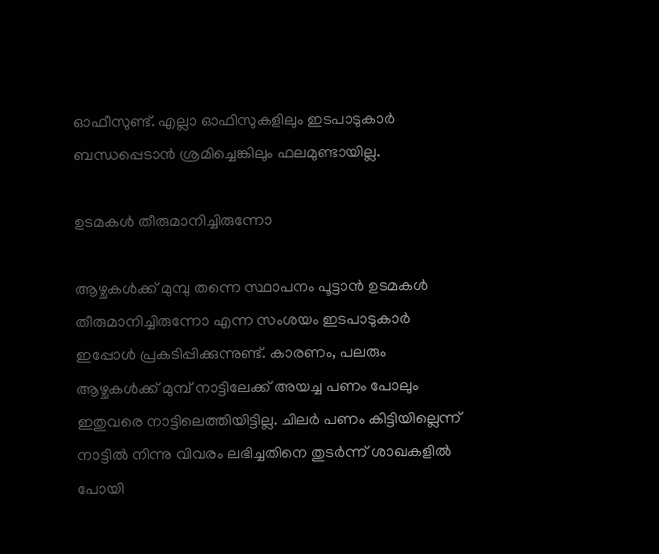ഓഫീസുണ്ട്. എല്ലാ ഓഫിസുകളിലും ഇടപാടുകാര്‍ ബന്ധപ്പെടാന്‍ ശ്രമിച്ചെങ്കിലും ഫലമുണ്ടായില്ല.

ഉടമകള്‍ തീരുമാനിച്ചിരുന്നോ

ആഴ്ചകള്‍ക്ക് മുമ്പു തന്നെ സ്ഥാപനം പൂട്ടാന്‍ ഉടമകള്‍ തീരുമാനിച്ചിരുന്നോ എന്ന സംശയം ഇടപാടുകാര്‍ ഇപ്പോള്‍ പ്രകടിപ്പിക്കുന്നുണ്ട്. കാരണം, പലരും ആഴ്ചകള്‍ക്ക് മുമ്പ് നാട്ടിലേക്ക് അയച്ച പണം പോലും ഇതുവരെ നാട്ടിലെത്തിയിട്ടില്ല. ചിലര്‍ പണം കിട്ടിയില്ലെന്ന് നാട്ടില്‍ നിന്നു വിവരം ലഭിച്ചതിനെ തുടര്‍ന്ന് ശാഖകളില്‍ പോയി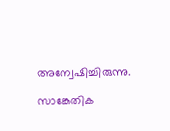അന്വേഷിച്ചിരുന്നു.

സാങ്കേതിക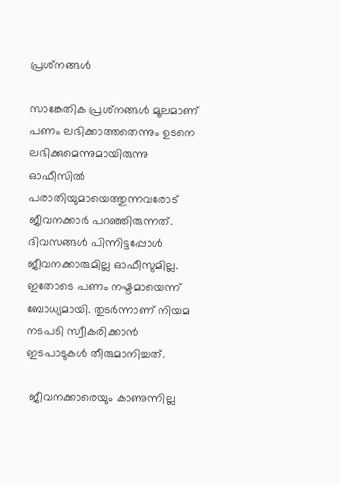പ്രശ്‌നങ്ങള്‍

സാങ്കേതിക പ്രശ്‌നങ്ങള്‍ മൂലമാണ് പണം ലഭിക്കാത്തതെന്നും ഉടനെ ലഭിക്കുമെന്നുമായിരുന്നു ഓഫീസില്‍ പരാതിയുമായെത്തുന്നവരോട് ജീവനക്കാര്‍ പറഞ്ഞിരുന്നത്. ദിവസങ്ങള്‍ പിന്നിട്ടപ്പോള്‍ ജീവനക്കാരുമില്ല ഓഫീസുമില്ല. ഇതോടെ പണം നഷ്ടമായെന്ന് ബോധ്യമായി. തുടര്‍ന്നാണ് നിയമ നടപടി സ്വീകരിക്കാന്‍ ഇടപാടുകള്‍ തീരുമാനിച്ചത്.

 ജീവനക്കാരെയും കാണുന്നില്ല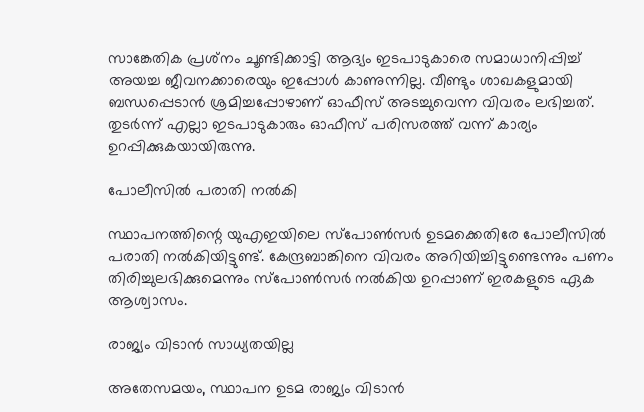സാങ്കേതിക പ്രശ്‌നം ചൂണ്ടിക്കാട്ടി ആദ്യം ഇടപാടുകാരെ സമാധാനിപ്പിച്ച് അയച്ച ജീവനക്കാരെയും ഇപ്പോള്‍ കാണുന്നില്ല. വീണ്ടും ശാഖകളുമായി ബന്ധപ്പെടാന്‍ ശ്രമിച്ചപ്പോഴാണ് ഓഫീസ് അടച്ചുവെന്ന വിവരം ലഭിച്ചത്. തുടര്‍ന്ന് എല്ലാ ഇടപാടുകാരും ഓഫീസ് പരിസരത്ത് വന്ന് കാര്യം ഉറപ്പിക്കുകയായിരുന്നു.

പോലീസില്‍ പരാതി നല്‍കി

സ്ഥാപനത്തിന്റെ യുഎഇയിലെ സ്‌പോണ്‍സര്‍ ഉടമക്കെതിരേ പോലീസില്‍ പരാതി നല്‍കിയിട്ടുണ്ട്. കേന്ദ്രബാങ്കിനെ വിവരം അറിയിച്ചിട്ടുണ്ടെന്നും പണം തിരിച്ചുലഭിക്കുമെന്നും സ്‌പോണ്‍സര്‍ നല്‍കിയ ഉറപ്പാണ് ഇരകളുടെ ഏക ആശ്വാസം.

രാജ്യം വിടാന്‍ സാധ്യതയില്ല

അതേസമയം, സ്ഥാപന ഉടമ രാജ്യം വിടാന്‍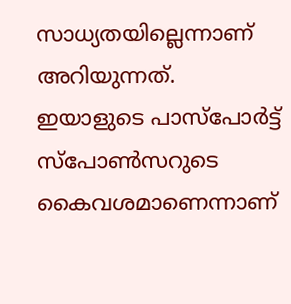സാധ്യതയില്ലെന്നാണ് അറിയുന്നത്. ഇയാളുടെ പാസ്‌പോര്‍ട്ട് സ്‌പോണ്‍സറുടെ കൈവശമാണെന്നാണ്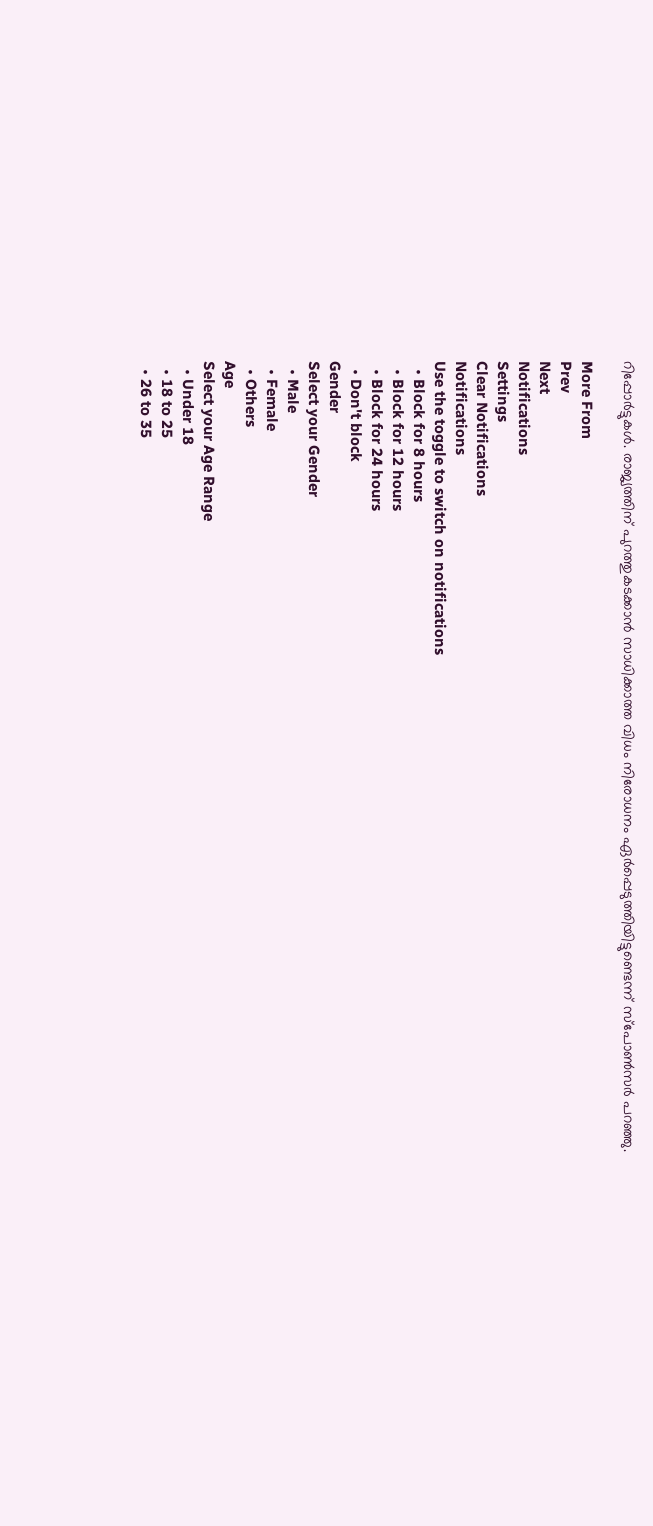റിപ്പോര്‍ട്ടുകള്‍. രാജ്യത്തിന് പുറത്തുകടക്കാന്‍ സാധിക്കാത്ത വിധം നിരോധനം ഏര്‍പ്പെടുത്തിയിട്ടുണ്ടെന്ന് സ്‌പോണ്‍സര്‍ പറഞ്ഞു.

More From
Prev
Next
Notifications
Settings
Clear Notifications
Notifications
Use the toggle to switch on notifications
  • Block for 8 hours
  • Block for 12 hours
  • Block for 24 hours
  • Don't block
Gender
Select your Gender
  • Male
  • Female
  • Others
Age
Select your Age Range
  • Under 18
  • 18 to 25
  • 26 to 35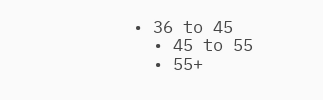• 36 to 45
  • 45 to 55
  • 55+